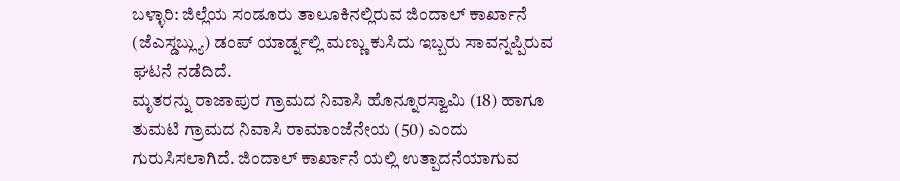ಬಳ್ಳಾರಿ: ಜಿಲ್ಲೆಯ ಸಂಡೂರು ತಾಲೂಕಿನಲ್ಲಿರುವ ಜಿಂದಾಲ್ ಕಾರ್ಖಾನೆ (ಜೆಎಸ್ಡಬ್ಲ್ಯು) ಡಂಪ್ ಯಾರ್ಡ್ನಲ್ಲಿ ಮಣ್ಣು ಕುಸಿದು ಇಬ್ಬರು ಸಾವನ್ನಪ್ಪಿರುವ ಘಟನೆ ನಡೆದಿದೆ.
ಮೃತರನ್ನು ರಾಜಾಪುರ ಗ್ರಾಮದ ನಿವಾಸಿ ಹೊನ್ನೂರಸ್ವಾಮಿ (18) ಹಾಗೂ ತುಮಟಿ ಗ್ರಾಮದ ನಿವಾಸಿ ರಾಮಾಂಜೆನೇಯ (50) ಎಂದು ಗುರುಸಿಸಲಾಗಿದೆ. ಜಿಂದಾಲ್ ಕಾರ್ಖಾನೆ ಯಲ್ಲಿ ಉತ್ಪಾದನೆಯಾಗುವ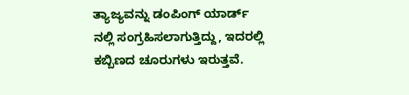ತ್ಯಾಜ್ಯವನ್ನು ಡಂಪಿಂಗ್ ಯಾರ್ಡ್ ನಲ್ಲಿ ಸಂಗ್ರಹಿಸಲಾಗುತ್ತಿದ್ದು, ಇದರಲ್ಲಿ ಕಬ್ಬಿಣದ ಚೂರುಗಳು ಇರುತ್ತವೆ.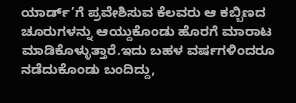ಯಾರ್ಡ್’ಗೆ ಪ್ರವೇಶಿಸುವ ಕೆಲವರು ಆ ಕಬ್ಬಿಣದ ಚೂರುಗಳನ್ನು ಆಯ್ದುಕೊಂಡು ಹೊರಗೆ ಮಾರಾಟ ಮಾಡಿಕೊಳ್ಳುತ್ತಾರೆ.ಇದು ಬಹಳ ವರ್ಷಗಳಿಂದರೂ ನಡೆದುಕೊಂಡು ಬಂದಿದ್ದು,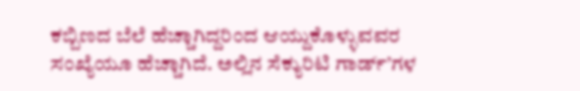ಕಬ್ಬಿಣದ ಬೆಲೆ ಹೆಚ್ಚಾಗಿದ್ದರಿಂದ ಆಯ್ದುಕೊಳ್ಳುವವರ ಸಂಖ್ಯೆಯೂ ಹೆಚ್ಚಾಗಿದೆ. ಅಲ್ಲಿನ ಸೆಕ್ಯುರಿಟಿ ಗಾರ್ಡ್’ಗಳ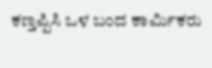ಕಣ್ತಪ್ಪಿಸಿ ಒಳ ಬಂದ ಕಾರ್ಮಿಕರು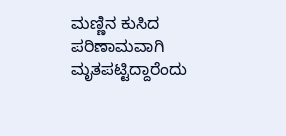ಮಣ್ಣಿನ ಕುಸಿದ ಪರಿಣಾಮವಾಗಿ ಮೃತಪಟ್ಟಿದ್ದಾರೆಂದು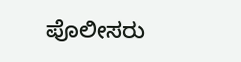ಪೊಲೀಸರು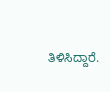ತಿಳಿಸಿದ್ದಾರೆ.